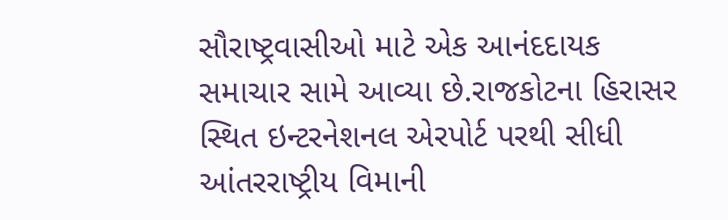સૌરાષ્ટ્રવાસીઓ માટે એક આનંદદાયક સમાચાર સામે આવ્યા છે.રાજકોટના હિરાસર સ્થિત ઇન્ટરનેશનલ એરપોર્ટ પરથી સીધી આંતરરાષ્ટ્રીય વિમાની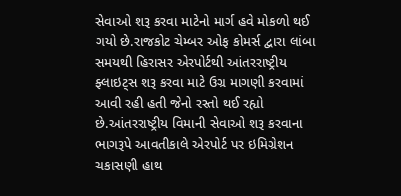સેવાઓ શરૂ કરવા માટેનો માર્ગ હવે મોકળો થઈ ગયો છે.રાજકોટ ચેમ્બર ઓફ કોમર્સ દ્વારા લાંબા સમયથી હિરાસર એરપોર્ટથી આંતરરાષ્ટ્રીય ફ્લાઇટ્સ શરૂ કરવા માટે ઉગ્ર માગણી કરવામાં આવી રહી હતી જેનો રસ્તો થઈ રહ્યો છે.આંતરરાષ્ટ્રીય વિમાની સેવાઓ શરૂ કરવાના ભાગરૂપે આવતીકાલે એરપોર્ટ પર ઇમિગ્રેશન ચકાસણી હાથ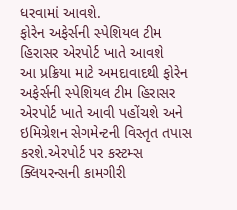ધરવામાં આવશે.
ફોરેન અફેર્સની સ્પેશિયલ ટીમ હિરાસર એરપોર્ટ ખાતે આવશે
આ પ્રક્રિયા માટે અમદાવાદથી ફોરેન અફેર્સની સ્પેશિયલ ટીમ હિરાસર એરપોર્ટ ખાતે આવી પહોંચશે અને ઇમિગ્રેશન સેગમેન્ટની વિસ્તૃત તપાસ કરશે.એરપોર્ટ પર કસ્ટમ્સ ક્લિયરન્સની કામગીરી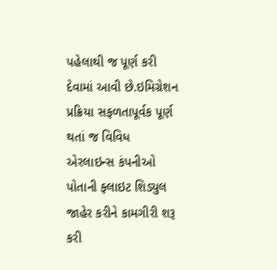પહેલાથી જ પૂર્ણ કરી દેવામાં આવી છે.ઇમિગ્રેશન પ્રક્રિયા સફળતાપૂર્વક પૂર્ણ થતાં જ વિવિધ એરલાઇન્સ કંપનીઓ પોતાની ફ્લાઇટ શિડ્યુલ જાહેર કરીને કામગીરી શરૂ કરી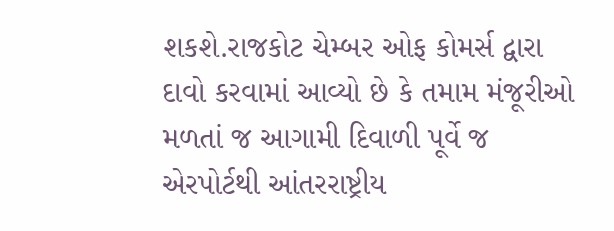શકશે.રાજકોટ ચેમ્બર ઓફ કોમર્સ દ્વારા દાવો કરવામાં આવ્યો છે કે તમામ મંજૂરીઓ મળતાં જ આગામી દિવાળી પૂર્વે જ એરપોર્ટથી આંતરરાષ્ટ્રીય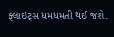ફ્લાઇટ્સ ધમધમતી થઈ જશે.